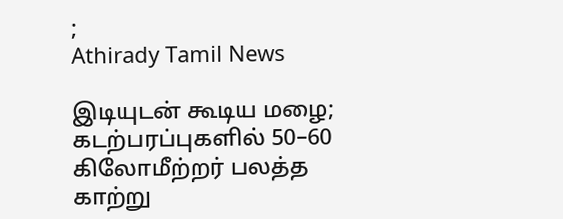;
Athirady Tamil News

இடியுடன் கூடிய மழை; கடற்பரப்புகளில் 50–60 கிலோமீற்றர் பலத்த காற்று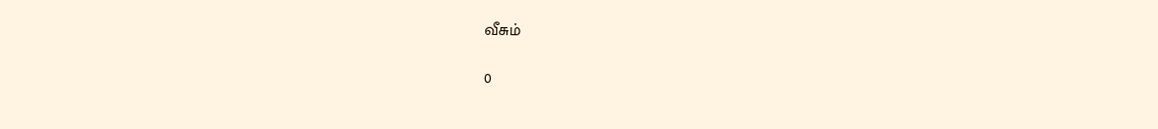வீசும்

0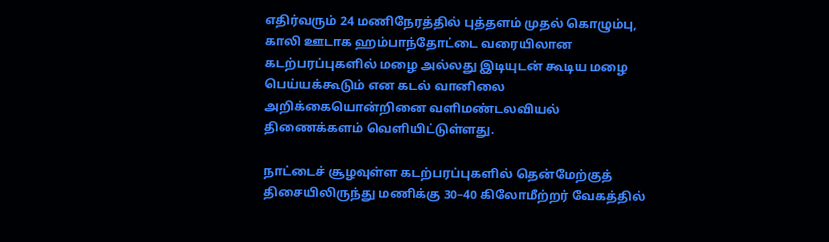எதிர்வரும் 24 மணிநேரத்தில் புத்தளம் முதல் கொழும்பு, காலி ஊடாக ஹம்பாந்தோட்டை வரையிலான கடற்பரப்புகளில் மழை அல்லது இடியுடன் கூடிய மழை பெய்யக்கூடும் என கடல் வானிலை அறிக்கையொன்றினை வளிமண்டலவியல் திணைக்களம் வெளியிட்டுள்ளது.

நாட்டைச் சூழவுள்ள கடற்பரப்புகளில் தென்மேற்குத் திசையிலிருந்து மணிக்கு 30–40 கிலோமீற்றர் வேகத்தில்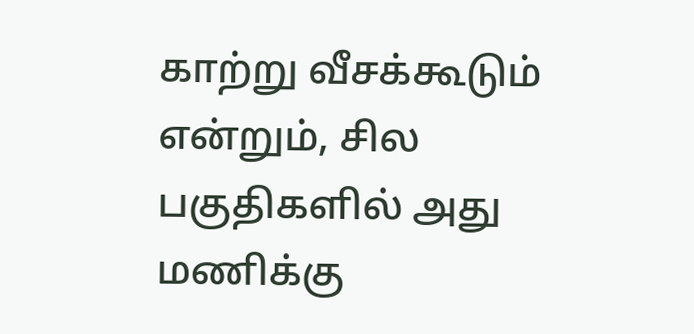காற்று வீசக்கூடும் என்றும், சில பகுதிகளில் அது மணிக்கு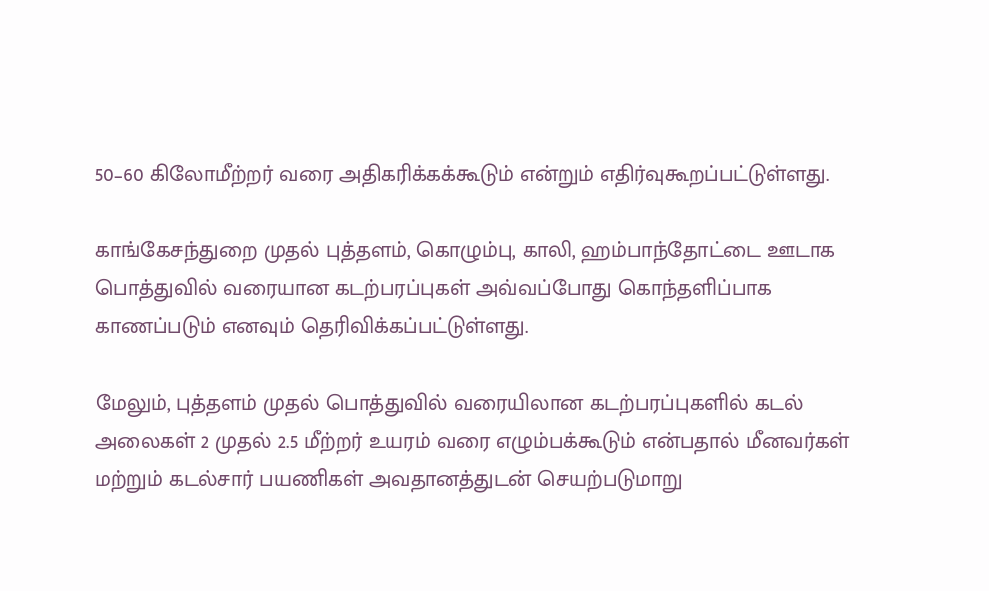50–60 கிலோமீற்றர் வரை அதிகரிக்கக்கூடும் என்றும் எதிர்வுகூறப்பட்டுள்ளது.

காங்கேசந்துறை முதல் புத்தளம், கொழும்பு, காலி, ஹம்பாந்தோட்டை ஊடாக பொத்துவில் வரையான கடற்பரப்புகள் அவ்வப்போது கொந்தளிப்பாக காணப்படும் எனவும் தெரிவிக்கப்பட்டுள்ளது.

மேலும், புத்தளம் முதல் பொத்துவில் வரையிலான கடற்பரப்புகளில் கடல் அலைகள் 2 முதல் 2.5 மீற்றர் உயரம் வரை எழும்பக்கூடும் என்பதால் மீனவர்கள் மற்றும் கடல்சார் பயணிகள் அவதானத்துடன் செயற்படுமாறு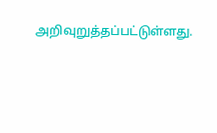அறிவுறுத்தப்பட்டுள்ளது.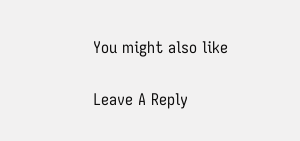You might also like

Leave A Reply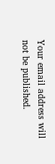Your email address will not be published.